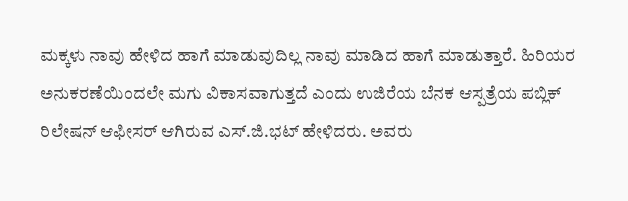ಮಕ್ಕಳು ನಾವು ಹೇಳಿದ ಹಾಗೆ ಮಾಡುವುದಿಲ್ಲ ನಾವು ಮಾಡಿದ ಹಾಗೆ ಮಾಡುತ್ತಾರೆ. ಹಿರಿಯರ ಅನುಕರಣೆಯಿಂದಲೇ ಮಗು ವಿಕಾಸವಾಗುತ್ತದೆ ಎಂದು ಉಜಿರೆಯ ಬೆನಕ ಆಸ್ಪತ್ರೆಯ ಪಬ್ಲಿಕ್ ರಿಲೇಷನ್ ಆಫೀಸರ್ ಆಗಿರುವ ಎಸ್.ಜಿ.ಭಟ್ ಹೇಳಿದರು. ಅವರು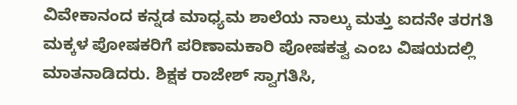ವಿವೇಕಾನಂದ ಕನ್ನಡ ಮಾಧ್ಯಮ ಶಾಲೆಯ ನಾಲ್ಕು ಮತ್ತು ಐದನೇ ತರಗತಿ ಮಕ್ಕಳ ಪೋಷಕರಿಗೆ ಪರಿಣಾಮಕಾರಿ ಪೋಷಕತ್ವ ಎಂಬ ವಿಷಯದಲ್ಲಿ ಮಾತನಾಡಿದರು. ಶಿಕ್ಷಕ ರಾಜೇಶ್ ಸ್ವಾಗತಿಸಿ,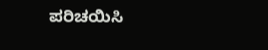ಪರಿಚಯಿಸಿ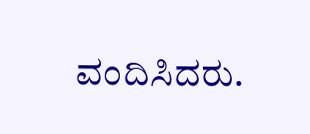ವಂದಿಸಿದರು.